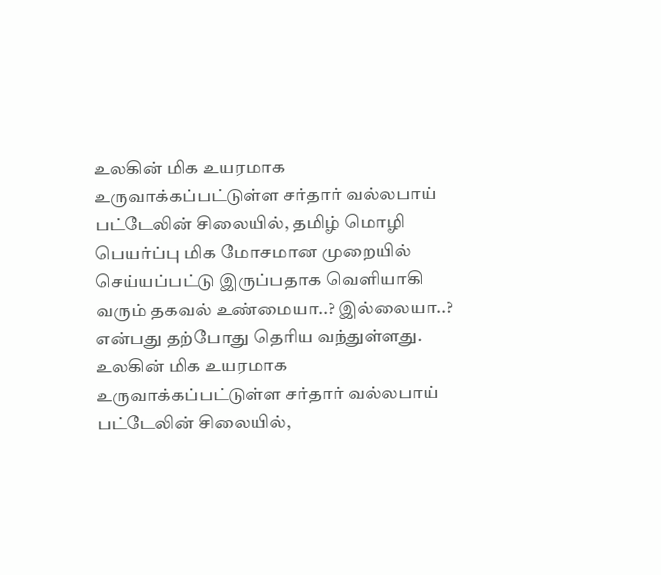உலகின் மிக உயரமாக உருவாக்கப்பட்டுள்ள சர்தார் வல்லபாய் பட்டேலின் சிலையில், தமிழ் மொழி பெயர்ப்பு மிக மோசமான முறையில் செய்யப்பட்டு இருப்பதாக வெளியாகி வரும் தகவல் உண்மையா..? இல்லையா..? என்பது தற்போது தெரிய வந்துள்ளது.
உலகின் மிக உயரமாக உருவாக்கப்பட்டுள்ள சர்தார் வல்லபாய் பட்டேலின் சிலையில்,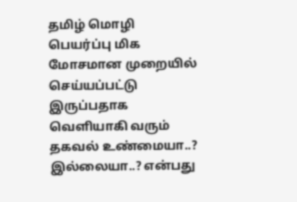தமிழ் மொழி பெயர்ப்பு மிக மோசமான முறையில் செய்யப்பட்டு இருப்பதாக வெளியாகி வரும் தகவல் உண்மையா..? இல்லையா..? என்பது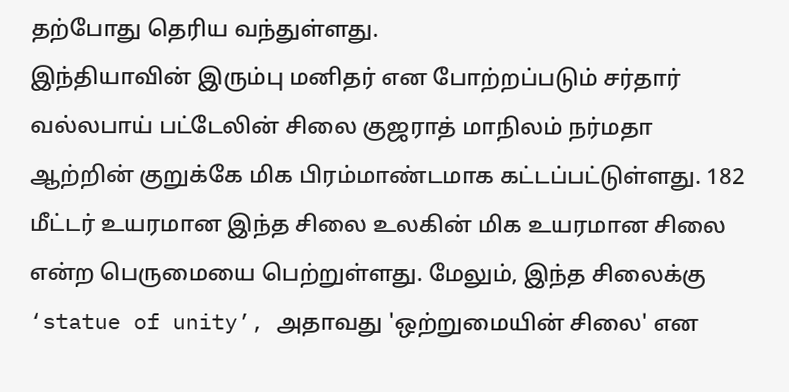தற்போது தெரிய வந்துள்ளது.
இந்தியாவின் இரும்பு மனிதர் என போற்றப்படும் சர்தார் வல்லபாய் பட்டேலின் சிலை குஜராத் மாநிலம் நர்மதா ஆற்றின் குறுக்கே மிக பிரம்மாண்டமாக கட்டப்பட்டுள்ளது. 182 மீட்டர் உயரமான இந்த சிலை உலகின் மிக உயரமான சிலை என்ற பெருமையை பெற்றுள்ளது. மேலும், இந்த சிலைக்கு ‘statue of unity’, அதாவது 'ஒற்றுமையின் சிலை' என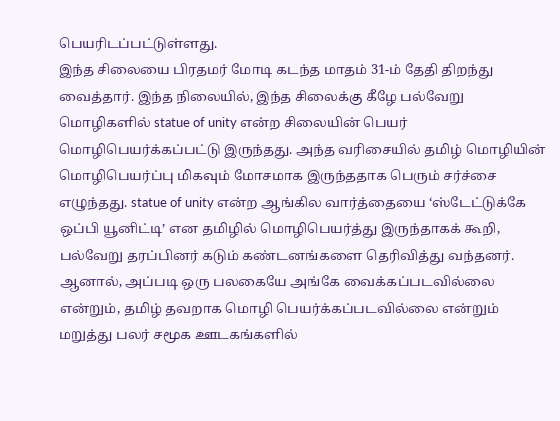பெயரிடப்பட்டுள்ளது.
இந்த சிலையை பிரதமர் மோடி கடந்த மாதம் 31-ம் தேதி திறந்து வைத்தார். இந்த நிலையில், இந்த சிலைக்கு கீழே பல்வேறு மொழிகளில் statue of unity என்ற சிலையின் பெயர் மொழிபெயர்க்கப்பட்டு இருந்தது. அந்த வரிசையில் தமிழ் மொழியின் மொழிபெயர்ப்பு மிகவும் மோசமாக இருந்ததாக பெரும் சர்ச்சை எழுந்தது. statue of unity என்ற ஆங்கில வார்த்தையை ‘ஸ்டேட்டுக்கே ஒப்பி யூனிட்டி’ என தமிழில் மொழிபெயர்த்து இருந்தாகக் கூறி, பல்வேறு தரப்பினர் கடும் கண்டனங்களை தெரிவித்து வந்தனர்.
ஆனால், அப்படி ஒரு பலகையே அங்கே வைக்கப்படவில்லை என்றும், தமிழ் தவறாக மொழி பெயர்க்கப்படவில்லை என்றும் மறுத்து பலர் சமூக ஊடகங்களில்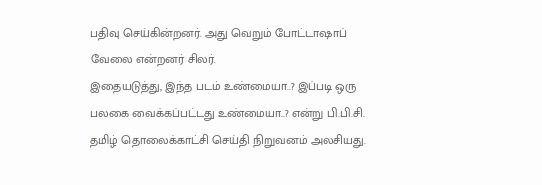பதிவு செய்கின்றனர். அது வெறும் போட்டாஷாப் வேலை என்றனர் சிலர்.
இதையடுத்து, இந்த படம் உண்மையா..? இப்படி ஒரு பலகை வைக்கப்பட்டது உண்மையா..? என்று பி.பி.சி. தமிழ் தொலைக்காட்சி செய்தி நிறுவனம் அலசியது.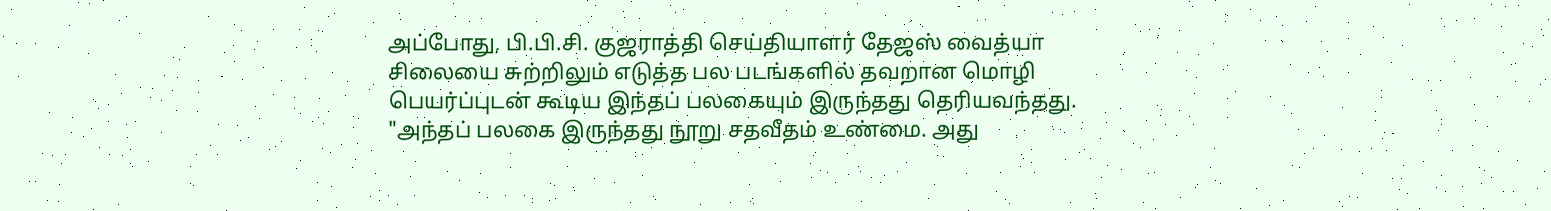அப்போது, பி.பி.சி. குஜராத்தி செய்தியாளர் தேஜஸ் வைத்யா சிலையை சுற்றிலும் எடுத்த பல படங்களில் தவறான மொழி பெயர்ப்புடன் கூடிய இந்தப் பலகையும் இருந்தது தெரியவந்தது.
"அந்தப் பலகை இருந்தது நூறு சதவீதம் உண்மை. அது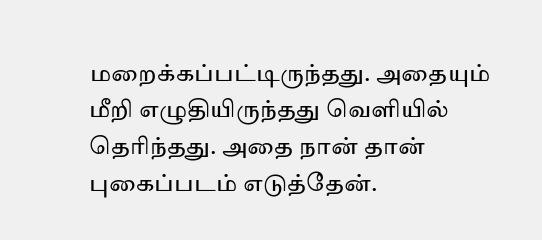மறைக்கப்பட்டிருந்தது. அதையும் மீறி எழுதியிருந்தது வெளியில் தெரிந்தது. அதை நான் தான் புகைப்படம் எடுத்தேன்.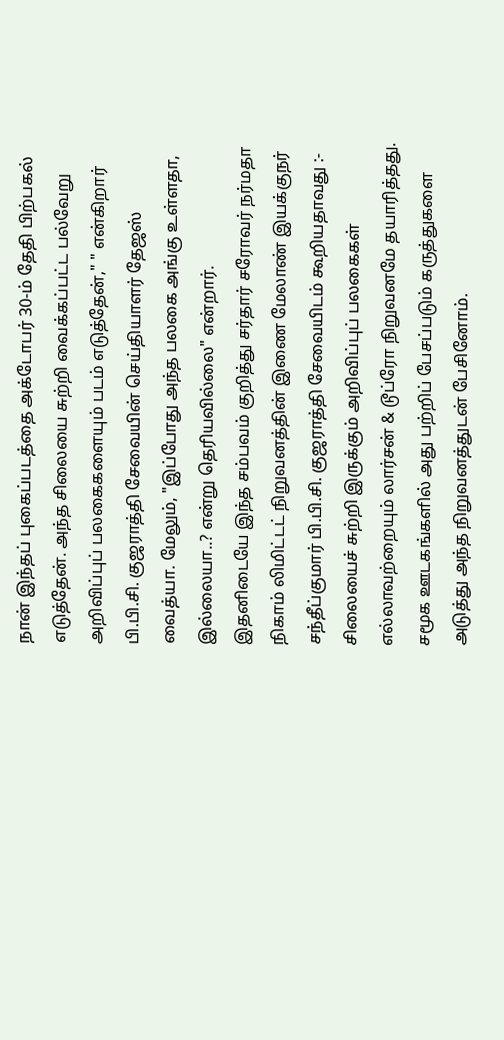நான் இந்தப் புகைப்படத்தை அக்டோபர் 30-ம் தேதி பிற்பகல் எடுத்தேன். அந்த சிலையை சுற்றி வைக்கப்பட்ட பல்வேறு அறிவிப்புப் பலகைகளையும் படம் எடுத்தேன்," " என்கிறார் பி.பி.சி. குஜராத்தி சேவையின் செய்தியாளர் தேஜஸ் வைத்யா. மேலும், "இப்போது அந்த பலகை அங்கு உள்ளதா, இல்லையா..? என்று தெரியவில்லை" என்றார்.
இதனிடையே இந்த சம்பவம் குறித்து சர்தார் சரோவர் நர்மதா நிகாம் லிமிட்டட் நிறுவனத்தின் இணை மேலாண் இயக்குநர் சந்தீப்குமார் பி.பி.சி. குஜராத்தி சேவையிடம் கூறியதாவது :- சிலையைச் சுற்றி இருக்கும் அறிவிப்புப் பலகைகள் எல்லாவற்றையும் லார்சன் & டூப்ரோ நிறுவனமே தயாரித்தது. சமூக ஊடகங்களில் அது பற்றிப் பேசப்படும் கருத்துகளை அடுத்து அந்த நிறுவனத்துடன் பேசினோம்.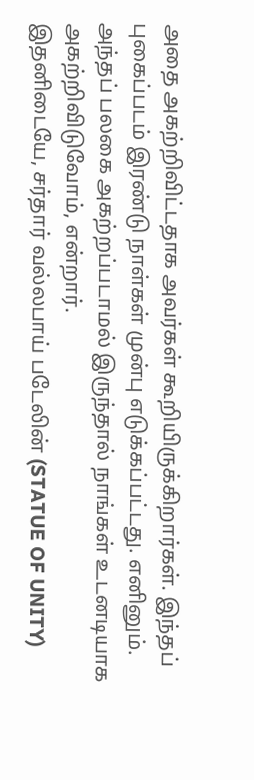அதை அகற்றிவிட்டதாக அவர்கள் கூறியிருக்கிறார்கள். இந்தப் புகைப்படம் இரண்டு நாள்கள் முன்பு எடுக்கப்பட்டது. எனினும். அந்தப் பலகை அகற்றப்படாமல் இருந்தால் நாங்கள் உடனடியாக அகற்றிவிடுவோம், என்றார்.
இதனிடையே, சர்தார் வல்லபாய் படேலின் (STATUE OF UNITY)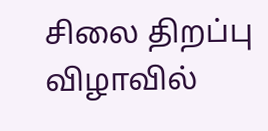சிலை திறப்பு விழாவில்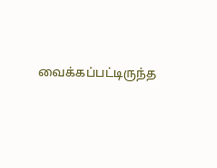வைக்கப்பட்டிருந்த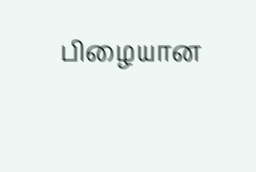பிழையான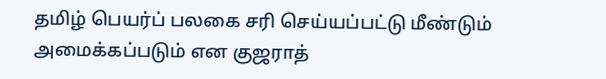தமிழ் பெயர்ப் பலகை சரி செய்யப்பட்டு மீண்டும் அமைக்கப்படும் என குஜராத்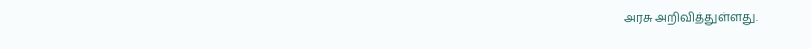அரசு அறிவித்துள்ளது.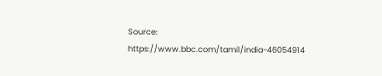Source: https://www.bbc.com/tamil/india-46054914